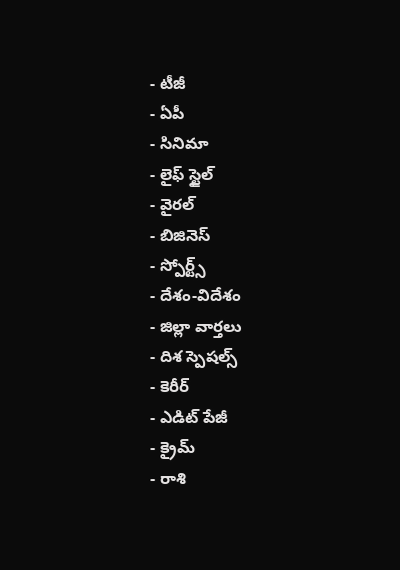- టీజీ
- ఏపీ
- సినిమా
- లైఫ్ స్టైల్
- వైరల్
- బిజినెస్
- స్పోర్ట్స్
- దేశం-విదేశం
- జిల్లా వార్తలు
- దిశ స్పెషల్స్
- కెరీర్
- ఎడిట్ పేజీ
- క్రైమ్
- రాశి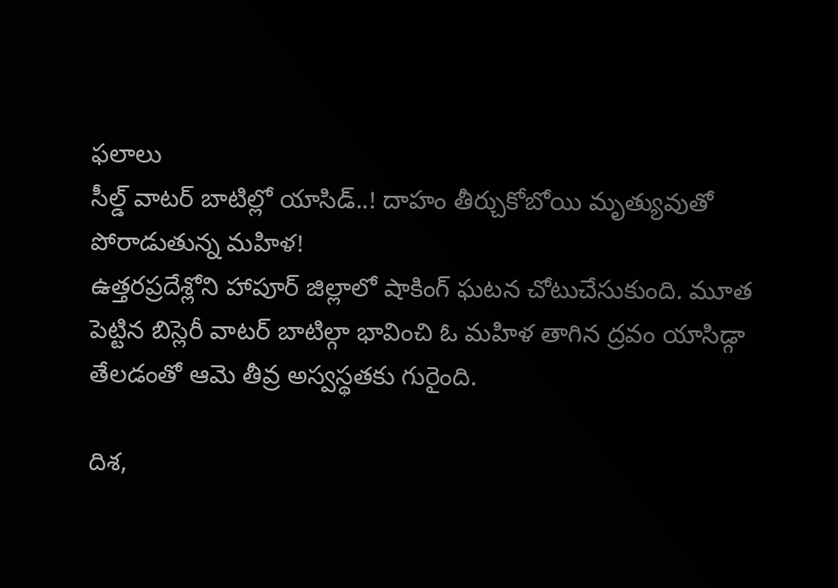ఫలాలు
సీల్డ్ వాటర్ బాటిల్లో యాసిడ్..! దాహం తీర్చుకోబోయి మృత్యువుతో పోరాడుతున్న మహిళ!
ఉత్తరప్రదేశ్లోని హాపూర్ జిల్లాలో షాకింగ్ ఘటన చోటుచేసుకుంది. మూత పెట్టిన బిస్లెరీ వాటర్ బాటిల్గా భావించి ఓ మహిళ తాగిన ద్రవం యాసిడ్గా తేలడంతో ఆమె తీవ్ర అస్వస్థతకు గురైంది.

దిశ,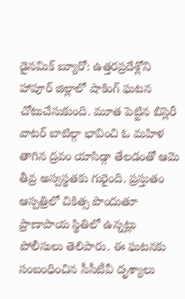డైనమిక్ బ్యూరో: ఉత్తరప్రదేశ్లోని హాపూర్ జిల్లాలో షాకింగ్ ఘటన చోటుచేసుకుంది. మూత పెట్టిన బిస్లెరీ వాటర్ బాటిల్గా భావించి ఓ మహిళ తాగిన ద్రవం యాసిడ్గా తేలడంతో ఆమె తీవ్ర అస్వస్థతకు గురైంది. ప్రస్తుతం ఆస్పత్రిలో చికిత్స పొందుతూ ప్రాణాపాయ స్థితిలో ఉన్నట్లు పోలీసులు తెలిపారు. ఈ ఘటనకు సంబంధించిన సీసీటీవీ దృశ్యాలు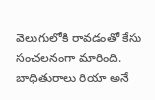వెలుగులోకి రావడంతో కేసు సంచలనంగా మారింది. బాధితురాలు రియా అనే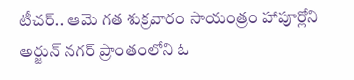టీచర్.. ఆమె గత శుక్రవారం సాయంత్రం హాపూర్లోని అర్జున్ నగర్ ప్రాంతంలోని ఓ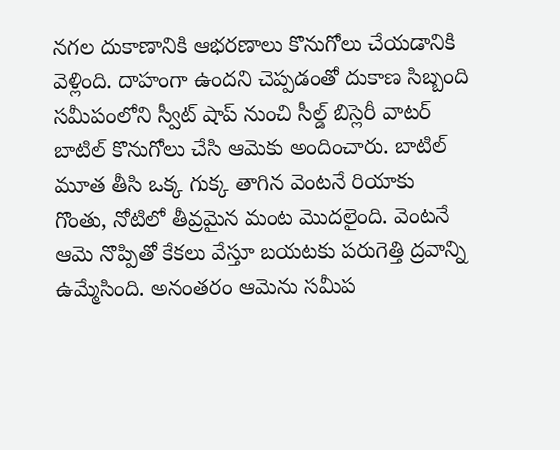నగల దుకాణానికి ఆభరణాలు కొనుగోలు చేయడానికి వెళ్లింది. దాహంగా ఉందని చెప్పడంతో దుకాణ సిబ్బంది సమీపంలోని స్వీట్ షాప్ నుంచి సీల్డ్ బిస్లెరీ వాటర్ బాటిల్ కొనుగోలు చేసి ఆమెకు అందించారు. బాటిల్ మూత తీసి ఒక్క గుక్క తాగిన వెంటనే రియాకు గొంతు, నోటిలో తీవ్రమైన మంట మొదలైంది. వెంటనే ఆమె నొప్పితో కేకలు వేస్తూ బయటకు పరుగెత్తి ద్రవాన్ని ఉమ్మేసింది. అనంతరం ఆమెను సమీప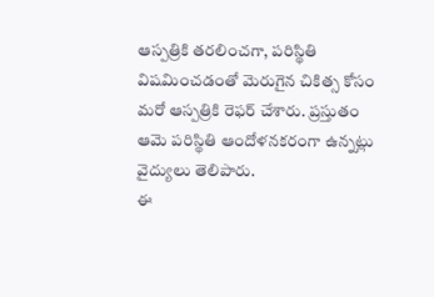ఆస్పత్రికి తరలించగా, పరిస్థితి విషమించడంతో మెరుగైన చికిత్స కోసం మరో ఆస్పత్రికి రెఫర్ చేశారు. ప్రస్తుతం ఆమె పరిస్థితి ఆందోళనకరంగా ఉన్నట్లు వైద్యులు తెలిపారు.
ఈ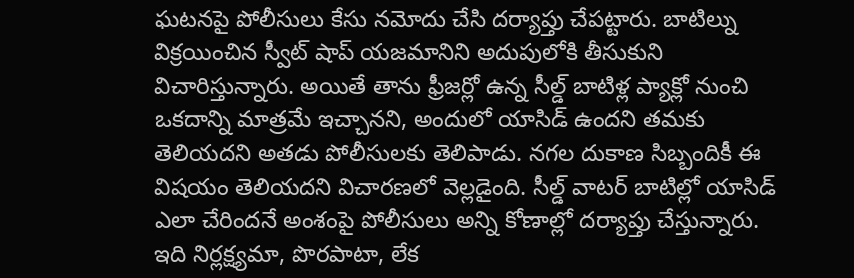ఘటనపై పోలీసులు కేసు నమోదు చేసి దర్యాప్తు చేపట్టారు. బాటిల్ను విక్రయించిన స్వీట్ షాప్ యజమానిని అదుపులోకి తీసుకుని విచారిస్తున్నారు. అయితే తాను ఫ్రీజర్లో ఉన్న సీల్డ్ బాటిళ్ల ప్యాక్లో నుంచి ఒకదాన్ని మాత్రమే ఇచ్చానని, అందులో యాసిడ్ ఉందని తమకు తెలియదని అతడు పోలీసులకు తెలిపాడు. నగల దుకాణ సిబ్బందికీ ఈ విషయం తెలియదని విచారణలో వెల్లడైంది. సీల్డ్ వాటర్ బాటిల్లో యాసిడ్ ఎలా చేరిందనే అంశంపై పోలీసులు అన్ని కోణాల్లో దర్యాప్తు చేస్తున్నారు. ఇది నిర్లక్ష్యమా, పొరపాటా, లేక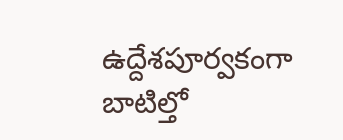ఉద్దేశపూర్వకంగా బాటిల్తో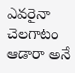ఎవరైనా చెలగాటం ఆడారా అనే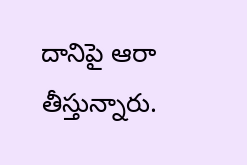దానిపై ఆరా తీస్తున్నారు.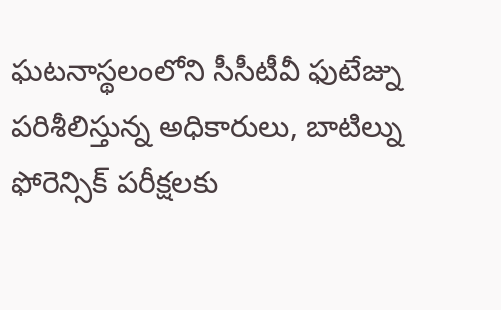ఘటనాస్థలంలోని సీసీటీవీ ఫుటేజ్ను పరిశీలిస్తున్న అధికారులు, బాటిల్ను ఫోరెన్సిక్ పరీక్షలకు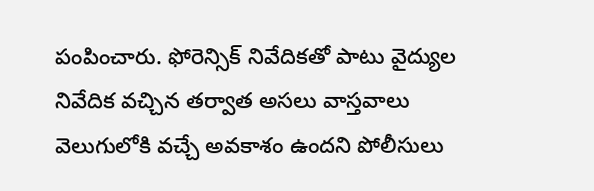పంపించారు. ఫోరెన్సిక్ నివేదికతో పాటు వైద్యుల నివేదిక వచ్చిన తర్వాత అసలు వాస్తవాలు వెలుగులోకి వచ్చే అవకాశం ఉందని పోలీసులు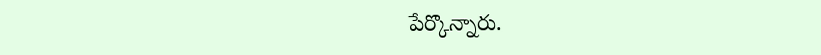పేర్కొన్నారు.